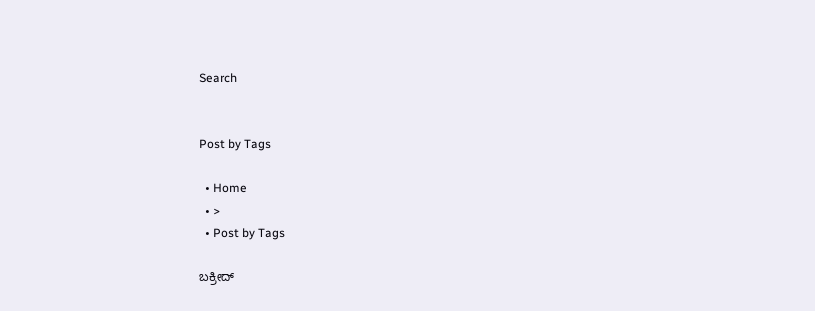Search


Post by Tags

  • Home
  • >
  • Post by Tags

ಬಕ್ರೀದ್‌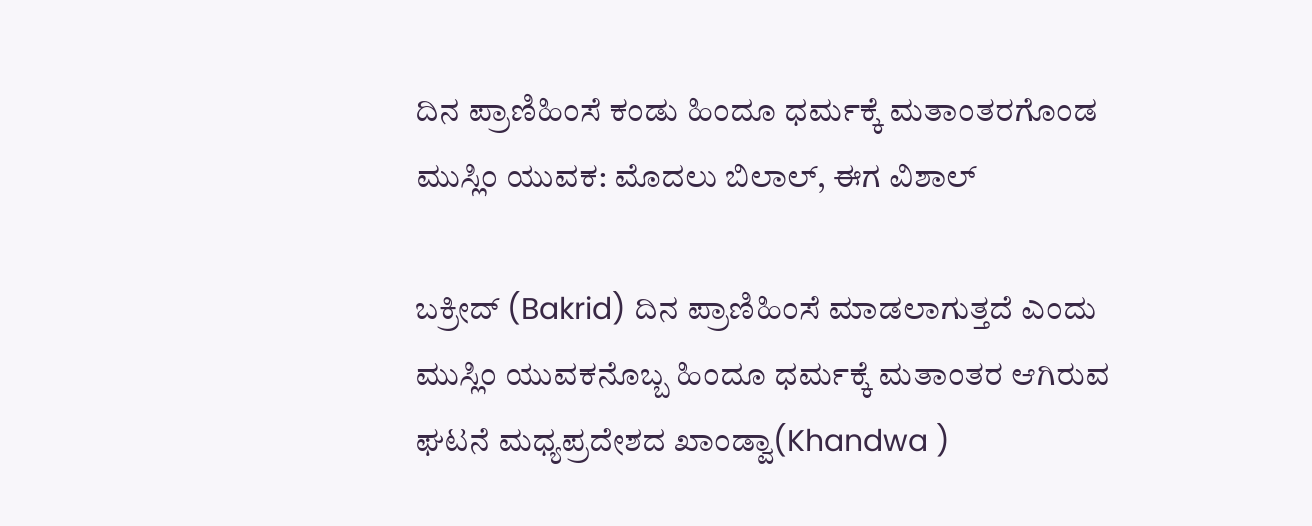ದಿನ ಪ್ರಾಣಿಹಿಂಸೆ ಕಂಡು ಹಿಂದೂ ಧರ್ಮಕ್ಕೆ ಮತಾಂತರಗೊಂಡ ಮುಸ್ಲಿಂ ಯುವಕ: ಮೊದಲು ಬಿಲಾಲ್‌, ಈಗ ವಿಶಾಲ್‌

ಬಕ್ರೀದ್ (Bakrid) ದಿನ ಪ್ರಾಣಿಹಿಂಸೆ ಮಾಡಲಾಗುತ್ತದೆ ಎಂದು ಮುಸ್ಲಿಂ ಯುವಕನೊಬ್ಬ ಹಿಂದೂ ಧರ್ಮಕ್ಕೆ ಮತಾಂತರ ಆಗಿರುವ ಘಟನೆ ಮಧ್ಯಪ್ರದೇಶದ ಖಾಂಡ್ವಾ(Khandwa )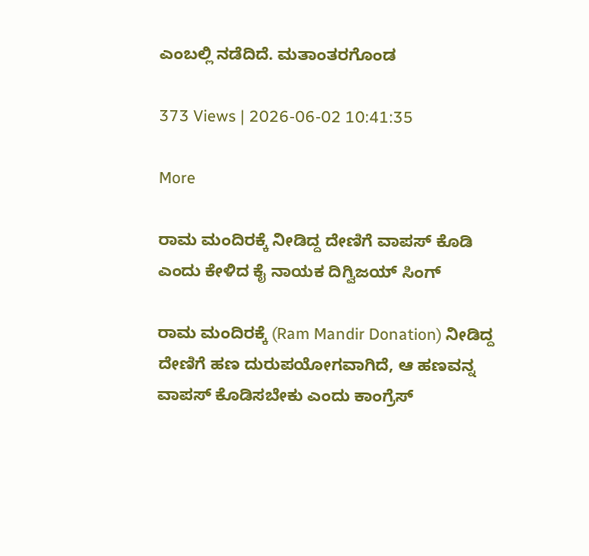ಎಂಬಲ್ಲಿ ನಡೆದಿದೆ. ಮತಾಂತರಗೊಂಡ

373 Views | 2026-06-02 10:41:35

More

ರಾಮ ಮಂದಿರಕ್ಕೆ ನೀಡಿದ್ದ ದೇಣಿಗೆ ವಾಪಸ್‌ ಕೊಡಿ ಎಂದು ಕೇಳಿದ ಕೈ ನಾಯಕ ದಿಗ್ವಿಜಯ್‌ ಸಿಂಗ್‌

ರಾಮ ಮಂದಿರಕ್ಕೆ (Ram Mandir Donation) ನೀಡಿದ್ದ ದೇಣಿಗೆ ಹಣ ದುರುಪಯೋಗವಾಗಿದೆ, ಆ ಹಣವನ್ನ ವಾಪಸ್‌ ಕೊಡಿಸಬೇಕು ಎಂದು ಕಾಂಗ್ರೆಸ್‌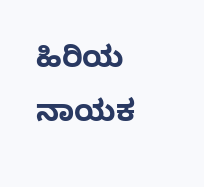ಹಿರಿಯ ನಾಯಕ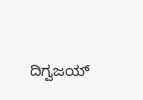ದಿಗ್ವಜಯ್‌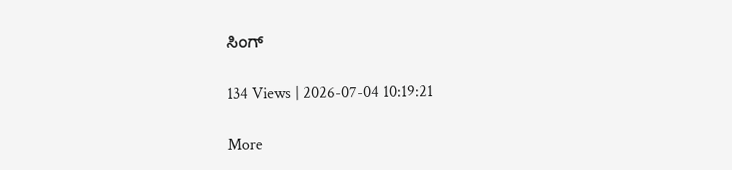ಸಿಂಗ್‌

134 Views | 2026-07-04 10:19:21

More